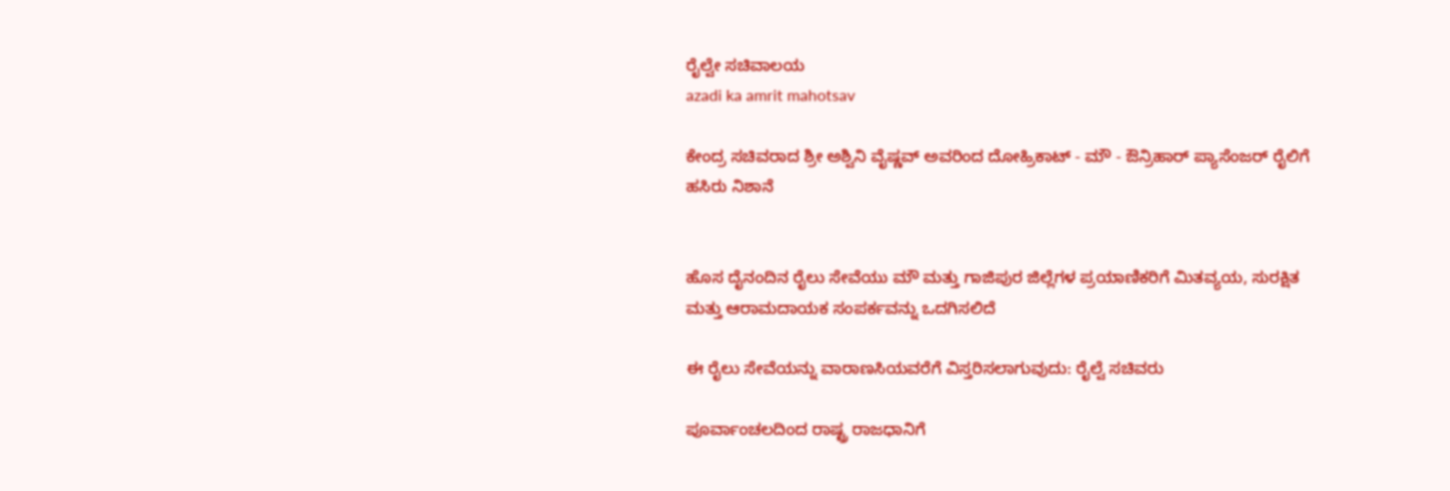ರೈಲ್ವೇ ಸಚಿವಾಲಯ
azadi ka amrit mahotsav

ಕೇಂದ್ರ ಸಚಿವರಾದ ಶ್ರೀ ಅಶ್ವಿನಿ ವೈಷ್ಣವ್ ಅವರಿಂದ ದೋಹ್ರಿಕಾಟ್ - ಮೌ - ಔನ್ರಿಹಾರ್ ಪ್ಯಾಸೆಂಜರ್ ರೈಲಿಗೆ ಹಸಿರು ನಿಶಾನೆ


ಹೊಸ ದೈನಂದಿನ ರೈಲು ಸೇವೆಯು ಮೌ ಮತ್ತು ಗಾಜಿಪುರ ಜಿಲ್ಲೆಗಳ ಪ್ರಯಾಣಿಕರಿಗೆ ಮಿತವ್ಯಯ, ಸುರಕ್ಷಿತ ಮತ್ತು ಆರಾಮದಾಯಕ ಸಂಪರ್ಕವನ್ನು ಒದಗಿಸಲಿದೆ

ಈ ರೈಲು ಸೇವೆಯನ್ನು ವಾರಾಣಸಿಯವರೆಗೆ ವಿಸ್ತರಿಸಲಾಗುವುದು: ರೈಲ್ವೆ ಸಚಿವರು

ಪೂರ್ವಾಂಚಲದಿಂದ ರಾಷ್ಟ್ರ ರಾಜಧಾನಿಗೆ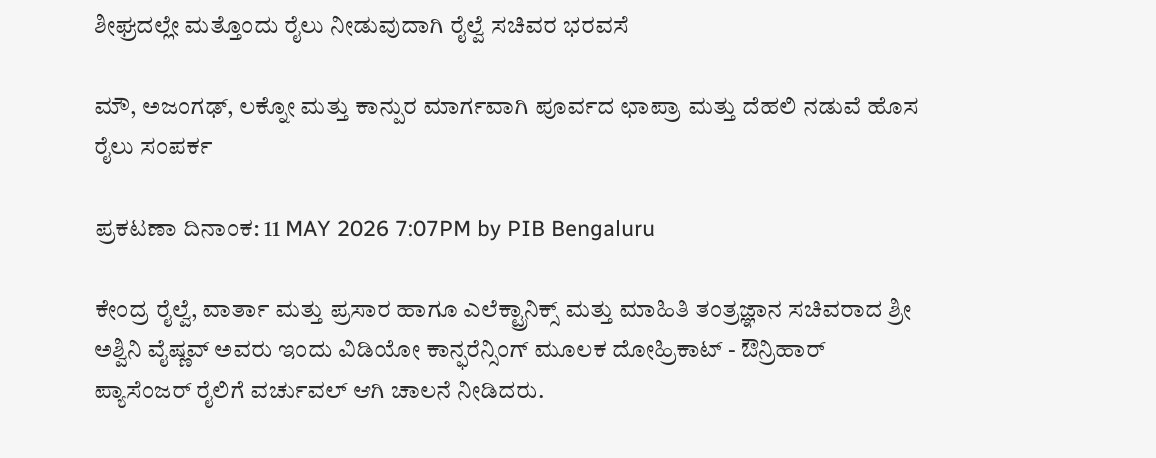ಶೀಘ್ರದಲ್ಲೇ ಮತ್ತೊಂದು ರೈಲು ನೀಡುವುದಾಗಿ ರೈಲ್ವೆ ಸಚಿವರ ಭರವಸೆ

ಮೌ, ಅಜಂಗಢ್, ಲಕ್ನೋ ಮತ್ತು ಕಾನ್ಪುರ ಮಾರ್ಗವಾಗಿ ಪೂರ್ವದ ಛಾಪ್ರಾ ಮತ್ತು ದೆಹಲಿ ನಡುವೆ ಹೊಸ ರೈಲು ಸಂಪರ್ಕ

ಪ್ರಕಟಣಾ ದಿನಾಂಕ: 11 MAY 2026 7:07PM by PIB Bengaluru

ಕೇಂದ್ರ ರೈಲ್ವೆ, ವಾರ್ತಾ ಮತ್ತು ಪ್ರಸಾರ ಹಾಗೂ ಎಲೆಕ್ಟ್ರಾನಿಕ್ಸ್ ಮತ್ತು ಮಾಹಿತಿ ತಂತ್ರಜ್ಞಾನ ಸಚಿವರಾದ ಶ್ರೀ ಅಶ್ವಿನಿ ವೈಷ್ಣವ್ ಅವರು ಇಂದು ವಿಡಿಯೋ ಕಾನ್ಫರೆನ್ಸಿಂಗ್ ಮೂಲಕ ದೋಹ್ರಿಕಾಟ್ - ಔನ್ರಿಹಾರ್ ಪ್ಯಾಸೆಂಜರ್ ರೈಲಿಗೆ ವರ್ಚುವಲ್ ಆಗಿ ಚಾಲನೆ ನೀಡಿದರು.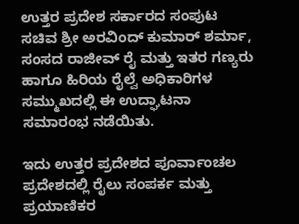ಉತ್ತರ ಪ್ರದೇಶ ಸರ್ಕಾರದ ಸಂಪುಟ ಸಚಿವ ಶ್ರೀ ಅರವಿಂದ್ ಕುಮಾರ್ ಶರ್ಮಾ, ಸಂಸದ ರಾಜೀವ್ ರೈ ಮತ್ತು ಇತರ ಗಣ್ಯರು ಹಾಗೂ ಹಿರಿಯ ರೈಲ್ವೆ ಅಧಿಕಾರಿಗಳ ಸಮ್ಮುಖದಲ್ಲಿ ಈ ಉದ್ಘಾಟನಾ ಸಮಾರಂಭ ನಡೆಯಿತು.

ಇದು ಉತ್ತರ ಪ್ರದೇಶದ ಪೂರ್ವಾಂಚಲ ಪ್ರದೇಶದಲ್ಲಿ ರೈಲು ಸಂಪರ್ಕ ಮತ್ತು ಪ್ರಯಾಣಿಕರ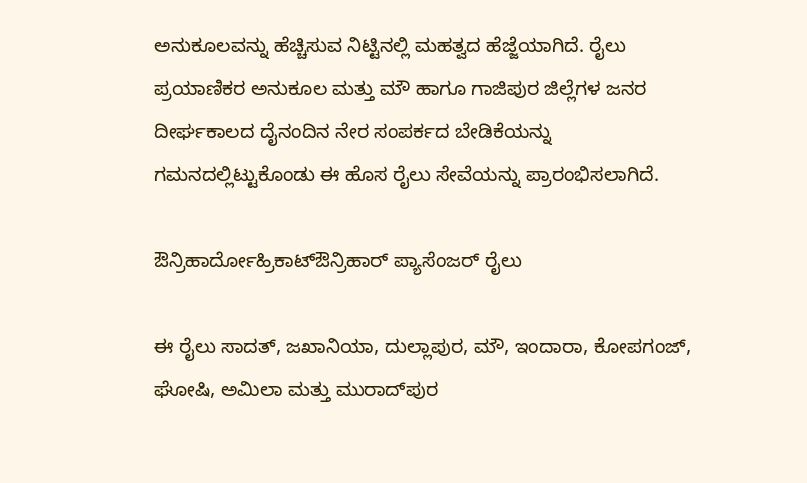ಅನುಕೂಲವನ್ನು ಹೆಚ್ಚಿಸುವ ನಿಟ್ಟಿನಲ್ಲಿ ಮಹತ್ವದ ಹೆಜ್ಜೆಯಾಗಿದೆ. ರೈಲು ಪ್ರಯಾಣಿಕರ ಅನುಕೂಲ ಮತ್ತು ಮೌ ಹಾಗೂ ಗಾಜಿಪುರ ಜಿಲ್ಲೆಗಳ ಜನರ ದೀರ್ಘಕಾಲದ ದೈನಂದಿನ ನೇರ ಸಂಪರ್ಕದ ಬೇಡಿಕೆಯನ್ನು ಗಮನದಲ್ಲಿಟ್ಟುಕೊಂಡು ಈ ಹೊಸ ರೈಲು ಸೇವೆಯನ್ನು ಪ್ರಾರಂಭಿಸಲಾಗಿದೆ.

ಔನ್ರಿಹಾರ್ದೋಹ್ರಿಕಾಟ್ಔನ್ರಿಹಾರ್ ಪ್ಯಾಸೆಂಜರ್ ರೈಲು

ಈ ರೈಲು ಸಾದತ್, ಜಖಾನಿಯಾ, ದುಲ್ಲಾಪುರ, ಮೌ, ಇಂದಾರಾ, ಕೋಪಗಂಜ್, ಘೋಷಿ, ಅಮಿಲಾ ಮತ್ತು ಮುರಾದ್‌ಪುರ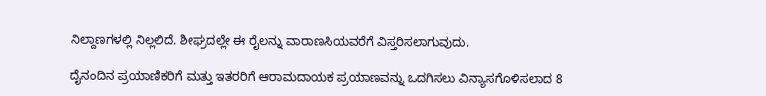ನಿಲ್ದಾಣಗಳಲ್ಲಿ ನಿಲ್ಲಲಿದೆ. ಶೀಘ್ರದಲ್ಲೇ ಈ ರೈಲನ್ನು ವಾರಾಣಸಿಯವರೆಗೆ ವಿಸ್ತರಿಸಲಾಗುವುದು.

ದೈನಂದಿನ ಪ್ರಯಾಣಿಕರಿಗೆ ಮತ್ತು ಇತರರಿಗೆ ಆರಾಮದಾಯಕ ಪ್ರಯಾಣವನ್ನು ಒದಗಿಸಲು ವಿನ್ಯಾಸಗೊಳಿಸಲಾದ 8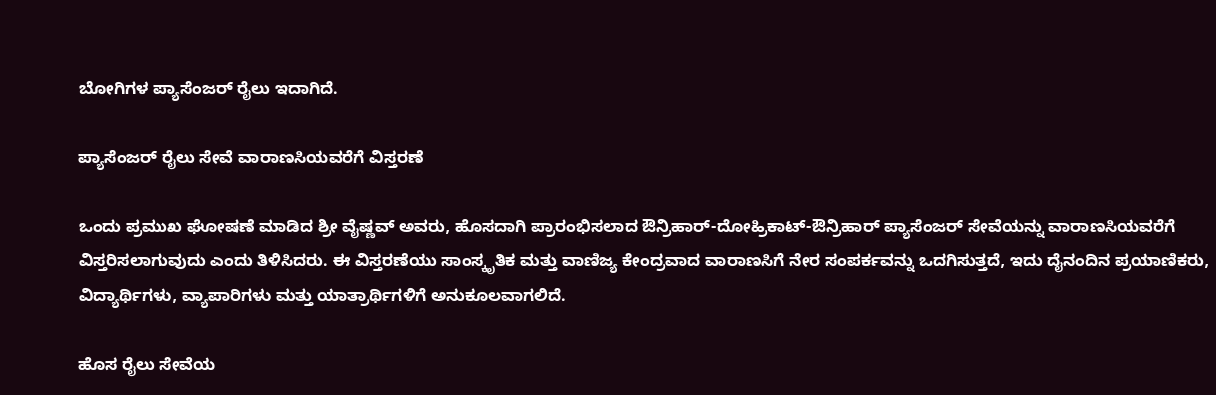ಬೋಗಿಗಳ ಪ್ಯಾಸೆಂಜರ್ ರೈಲು ಇದಾಗಿದೆ.

ಪ್ಯಾಸೆಂಜರ್ ರೈಲು ಸೇವೆ ವಾರಾಣಸಿಯವರೆಗೆ ವಿಸ್ತರಣೆ

ಒಂದು ಪ್ರಮುಖ ಘೋಷಣೆ ಮಾಡಿದ ಶ್ರೀ ವೈಷ್ಣವ್ ಅವರು, ಹೊಸದಾಗಿ ಪ್ರಾರಂಭಿಸಲಾದ ಔನ್ರಿಹಾರ್-ದೋಹ್ರಿಕಾಟ್-ಔನ್ರಿಹಾರ್ ಪ್ಯಾಸೆಂಜರ್ ಸೇವೆಯನ್ನು ವಾರಾಣಸಿಯವರೆಗೆ ವಿಸ್ತರಿಸಲಾಗುವುದು ಎಂದು ತಿಳಿಸಿದರು. ಈ ವಿಸ್ತರಣೆಯು ಸಾಂಸ್ಕೃತಿಕ ಮತ್ತು ವಾಣಿಜ್ಯ ಕೇಂದ್ರವಾದ ವಾರಾಣಸಿಗೆ ನೇರ ಸಂಪರ್ಕವನ್ನು ಒದಗಿಸುತ್ತದೆ, ಇದು ದೈನಂದಿನ ಪ್ರಯಾಣಿಕರು, ವಿದ್ಯಾರ್ಥಿಗಳು, ವ್ಯಾಪಾರಿಗಳು ಮತ್ತು ಯಾತ್ರಾರ್ಥಿಗಳಿಗೆ ಅನುಕೂಲವಾಗಲಿದೆ.

ಹೊಸ ರೈಲು ಸೇವೆಯ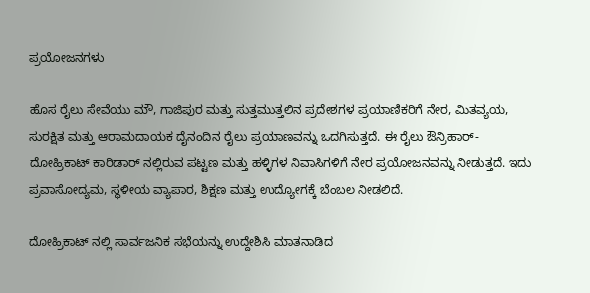ಪ್ರಯೋಜನಗಳು

ಹೊಸ ರೈಲು ಸೇವೆಯು ಮೌ, ಗಾಜಿಪುರ ಮತ್ತು ಸುತ್ತಮುತ್ತಲಿನ ಪ್ರದೇಶಗಳ ಪ್ರಯಾಣಿಕರಿಗೆ ನೇರ, ಮಿತವ್ಯಯ, ಸುರಕ್ಷಿತ ಮತ್ತು ಆರಾಮದಾಯಕ ದೈನಂದಿನ ರೈಲು ಪ್ರಯಾಣವನ್ನು ಒದಗಿಸುತ್ತದೆ. ಈ ರೈಲು ಔನ್ರಿಹಾರ್-ದೋಹ್ರಿಕಾಟ್ ಕಾರಿಡಾರ್‌ ನಲ್ಲಿರುವ ಪಟ್ಟಣ ಮತ್ತು ಹಳ್ಳಿಗಳ ನಿವಾಸಿಗಳಿಗೆ ನೇರ ಪ್ರಯೋಜನವನ್ನು ನೀಡುತ್ತದೆ. ಇದು ಪ್ರವಾಸೋದ್ಯಮ, ಸ್ಥಳೀಯ ವ್ಯಾಪಾರ, ಶಿಕ್ಷಣ ಮತ್ತು ಉದ್ಯೋಗಕ್ಕೆ ಬೆಂಬಲ ನೀಡಲಿದೆ.

ದೋಹ್ರಿಕಾಟ್‌ ನಲ್ಲಿ ಸಾರ್ವಜನಿಕ ಸಭೆಯನ್ನು ಉದ್ದೇಶಿಸಿ ಮಾತನಾಡಿದ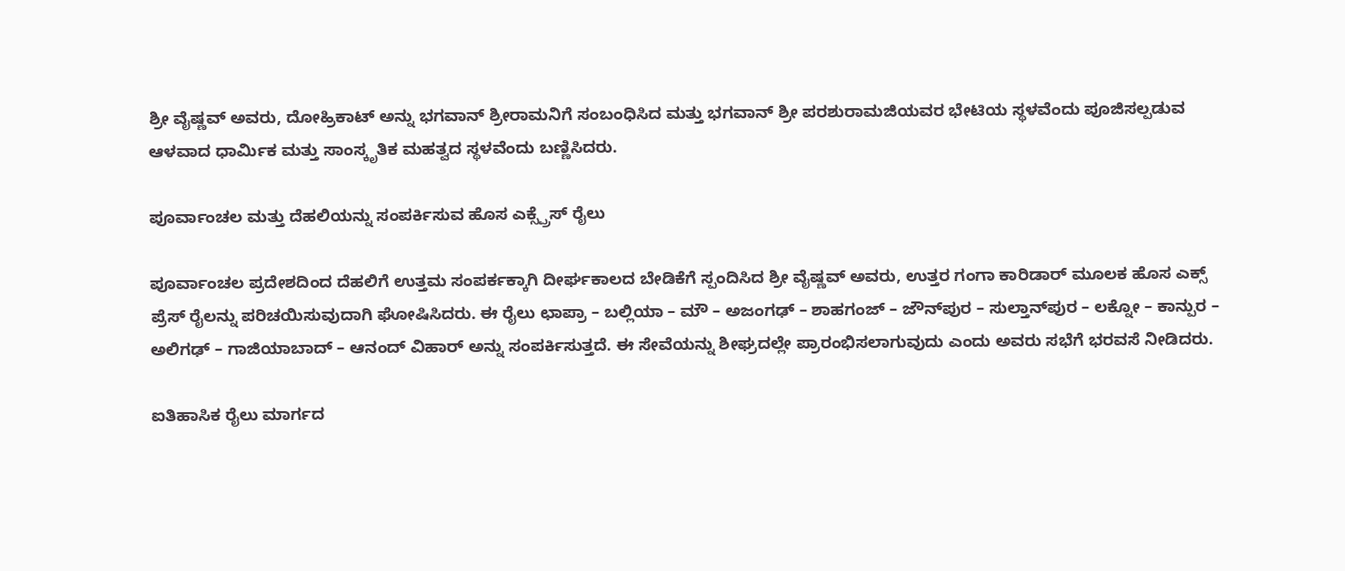ಶ್ರೀ ವೈಷ್ಣವ್ ಅವರು, ದೋಹ್ರಿಕಾಟ್ ಅನ್ನು ಭಗವಾನ್ ಶ್ರೀರಾಮನಿಗೆ ಸಂಬಂಧಿಸಿದ ಮತ್ತು ಭಗವಾನ್ ಶ್ರೀ ಪರಶುರಾಮಜಿಯವರ ಭೇಟಿಯ ಸ್ಥಳವೆಂದು ಪೂಜಿಸಲ್ಪಡುವ ಆಳವಾದ ಧಾರ್ಮಿಕ ಮತ್ತು ಸಾಂಸ್ಕೃತಿಕ ಮಹತ್ವದ ಸ್ಥಳವೆಂದು ಬಣ್ಣಿಸಿದರು.

ಪೂರ್ವಾಂಚಲ ಮತ್ತು ದೆಹಲಿಯನ್ನು ಸಂಪರ್ಕಿಸುವ ಹೊಸ ಎಕ್ಸ್ಪ್ರೆಸ್ ರೈಲು

ಪೂರ್ವಾಂಚಲ ಪ್ರದೇಶದಿಂದ ದೆಹಲಿಗೆ ಉತ್ತಮ ಸಂಪರ್ಕಕ್ಕಾಗಿ ದೀರ್ಘಕಾಲದ ಬೇಡಿಕೆಗೆ ಸ್ಪಂದಿಸಿದ ಶ್ರೀ ವೈಷ್ಣವ್ ಅವರು, ಉತ್ತರ ಗಂಗಾ ಕಾರಿಡಾರ್ ಮೂಲಕ ಹೊಸ ಎಕ್ಸ್‌ ಪ್ರೆಸ್ ರೈಲನ್ನು ಪರಿಚಯಿಸುವುದಾಗಿ ಘೋಷಿಸಿದರು. ಈ ರೈಲು ಛಾಪ್ರಾ – ಬಲ್ಲಿಯಾ – ಮೌ – ಅಜಂಗಢ್ – ಶಾಹಗಂಜ್ – ಜೌನ್‌ಪುರ – ಸುಲ್ತಾನ್‌ಪುರ – ಲಕ್ನೋ – ಕಾನ್ಪುರ – ಅಲಿಗಢ್ – ಗಾಜಿಯಾಬಾದ್ – ಆನಂದ್ ವಿಹಾರ್ ಅನ್ನು ಸಂಪರ್ಕಿಸುತ್ತದೆ. ಈ ಸೇವೆಯನ್ನು ಶೀಘ್ರದಲ್ಲೇ ಪ್ರಾರಂಭಿಸಲಾಗುವುದು ಎಂದು ಅವರು ಸಭೆಗೆ ಭರವಸೆ ನೀಡಿದರು.

ಐತಿಹಾಸಿಕ ರೈಲು ಮಾರ್ಗದ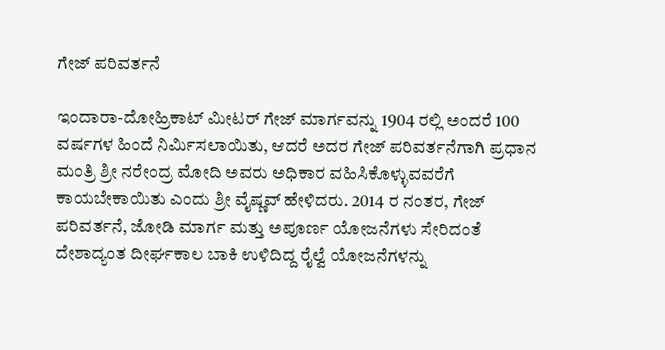ಗೇಜ್ ಪರಿವರ್ತನೆ

ಇಂದಾರಾ-ದೋಹ್ರಿಕಾಟ್ ಮೀಟರ್ ಗೇಜ್ ಮಾರ್ಗವನ್ನು 1904 ರಲ್ಲಿ ಅಂದರೆ 100 ವರ್ಷಗಳ ಹಿಂದೆ ನಿರ್ಮಿಸಲಾಯಿತು, ಆದರೆ ಅದರ ಗೇಜ್ ಪರಿವರ್ತನೆಗಾಗಿ ಪ್ರಧಾನ ಮಂತ್ರಿ ಶ್ರೀ ನರೇಂದ್ರ ಮೋದಿ ಅವರು ಅಧಿಕಾರ ವಹಿಸಿಕೊಳ್ಳುವವರೆಗೆ ಕಾಯಬೇಕಾಯಿತು ಎಂದು ಶ್ರೀ ವೈಷ್ಣವ್ ಹೇಳಿದರು. 2014 ರ ನಂತರ, ಗೇಜ್ ಪರಿವರ್ತನೆ, ಜೋಡಿ ಮಾರ್ಗ ಮತ್ತು ಅಪೂರ್ಣ ಯೋಜನೆಗಳು ಸೇರಿದಂತೆ ದೇಶಾದ್ಯಂತ ದೀರ್ಘಕಾಲ ಬಾಕಿ ಉಳಿದಿದ್ದ ರೈಲ್ವೆ ಯೋಜನೆಗಳನ್ನು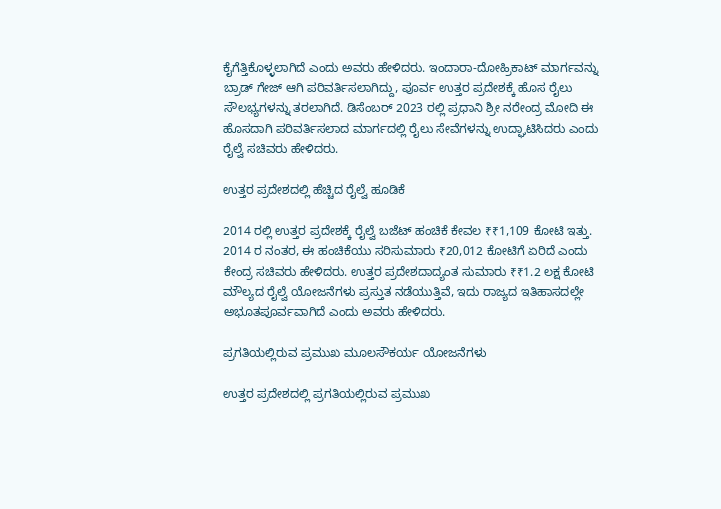ಕೈಗೆತ್ತಿಕೊಳ್ಳಲಾಗಿದೆ ಎಂದು ಅವರು ಹೇಳಿದರು. ಇಂದಾರಾ-ದೋಹ್ರಿಕಾಟ್ ಮಾರ್ಗವನ್ನು ಬ್ರಾಡ್ ಗೇಜ್ ಆಗಿ ಪರಿವರ್ತಿಸಲಾಗಿದ್ದು, ಪೂರ್ವ ಉತ್ತರ ಪ್ರದೇಶಕ್ಕೆ ಹೊಸ ರೈಲು ಸೌಲಭ್ಯಗಳನ್ನು ತರಲಾಗಿದೆ. ಡಿಸೆಂಬರ್ 2023 ರಲ್ಲಿ ಪ್ರಧಾನಿ ಶ್ರೀ ನರೇಂದ್ರ ಮೋದಿ ಈ ಹೊಸದಾಗಿ ಪರಿವರ್ತಿಸಲಾದ ಮಾರ್ಗದಲ್ಲಿ ರೈಲು ಸೇವೆಗಳನ್ನು ಉದ್ಘಾಟಿಸಿದರು ಎಂದು ರೈಲ್ವೆ ಸಚಿವರು ಹೇಳಿದರು.

ಉತ್ತರ ಪ್ರದೇಶದಲ್ಲಿ ಹೆಚ್ಚಿದ ರೈಲ್ವೆ ಹೂಡಿಕೆ

2014 ರಲ್ಲಿ ಉತ್ತರ ಪ್ರದೇಶಕ್ಕೆ ರೈಲ್ವೆ ಬಜೆಟ್ ಹಂಚಿಕೆ ಕೇವಲ ₹₹1,109 ಕೋಟಿ ಇತ್ತು. 2014 ರ ನಂತರ, ಈ ಹಂಚಿಕೆಯು ಸರಿಸುಮಾರು ₹20,012 ಕೋಟಿಗೆ ಏರಿದೆ ಎಂದು ಕೇಂದ್ರ ಸಚಿವರು ಹೇಳಿದರು. ಉತ್ತರ ಪ್ರದೇಶದಾದ್ಯಂತ ಸುಮಾರು ₹₹1.2 ಲಕ್ಷ ಕೋಟಿ ಮೌಲ್ಯದ ರೈಲ್ವೆ ಯೋಜನೆಗಳು ಪ್ರಸ್ತುತ ನಡೆಯುತ್ತಿವೆ, ಇದು ರಾಜ್ಯದ ಇತಿಹಾಸದಲ್ಲೇ ಅಭೂತಪೂರ್ವವಾಗಿದೆ ಎಂದು ಅವರು ಹೇಳಿದರು.

ಪ್ರಗತಿಯಲ್ಲಿರುವ ಪ್ರಮುಖ ಮೂಲಸೌಕರ್ಯ ಯೋಜನೆಗಳು

ಉತ್ತರ ಪ್ರದೇಶದಲ್ಲಿ ಪ್ರಗತಿಯಲ್ಲಿರುವ ಪ್ರಮುಖ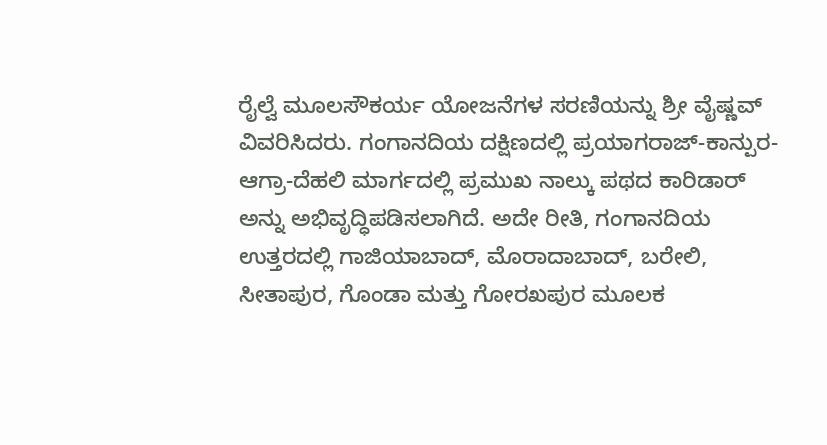ರೈಲ್ವೆ ಮೂಲಸೌಕರ್ಯ ಯೋಜನೆಗಳ ಸರಣಿಯನ್ನು ಶ್ರೀ ವೈಷ್ಣವ್ ವಿವರಿಸಿದರು. ಗಂಗಾನದಿಯ ದಕ್ಷಿಣದಲ್ಲಿ ಪ್ರಯಾಗರಾಜ್-ಕಾನ್ಪುರ-ಆಗ್ರಾ-ದೆಹಲಿ ಮಾರ್ಗದಲ್ಲಿ ಪ್ರಮುಖ ನಾಲ್ಕು ಪಥದ ಕಾರಿಡಾರ್ ಅನ್ನು ಅಭಿವೃದ್ಧಿಪಡಿಸಲಾಗಿದೆ. ಅದೇ ರೀತಿ, ಗಂಗಾನದಿಯ ಉತ್ತರದಲ್ಲಿ ಗಾಜಿಯಾಬಾದ್, ಮೊರಾದಾಬಾದ್, ಬರೇಲಿ, ಸೀತಾಪುರ, ಗೊಂಡಾ ಮತ್ತು ಗೋರಖಪುರ ಮೂಲಕ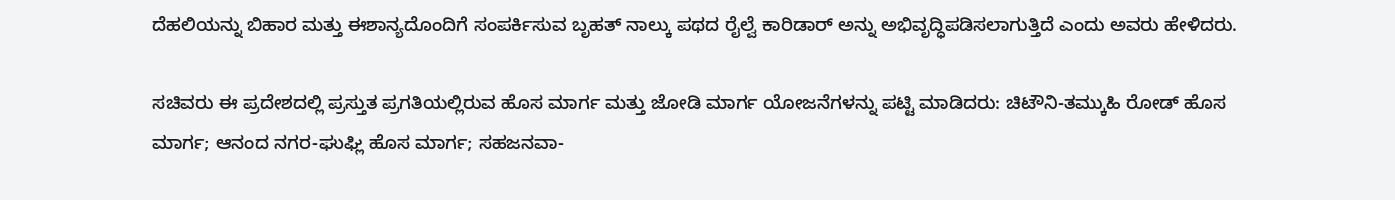ದೆಹಲಿಯನ್ನು ಬಿಹಾರ ಮತ್ತು ಈಶಾನ್ಯದೊಂದಿಗೆ ಸಂಪರ್ಕಿಸುವ ಬೃಹತ್ ನಾಲ್ಕು ಪಥದ ರೈಲ್ವೆ ಕಾರಿಡಾರ್ ಅನ್ನು ಅಭಿವೃದ್ಧಿಪಡಿಸಲಾಗುತ್ತಿದೆ ಎಂದು ಅವರು ಹೇಳಿದರು.

ಸಚಿವರು ಈ ಪ್ರದೇಶದಲ್ಲಿ ಪ್ರಸ್ತುತ ಪ್ರಗತಿಯಲ್ಲಿರುವ ಹೊಸ ಮಾರ್ಗ ಮತ್ತು ಜೋಡಿ ಮಾರ್ಗ ಯೋಜನೆಗಳನ್ನು ಪಟ್ಟಿ ಮಾಡಿದರು: ಚಿಟೌನಿ-ತಮ್ಕುಹಿ ರೋಡ್ ಹೊಸ ಮಾರ್ಗ; ಆನಂದ ನಗರ-ಘುಘ್ಲಿ ಹೊಸ ಮಾರ್ಗ; ಸಹಜನವಾ-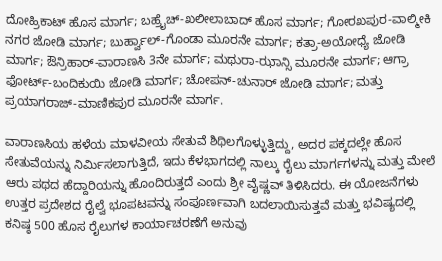ದೋಹ್ರಿಕಾಟ್ ಹೊಸ ಮಾರ್ಗ; ಬಹ್ರೈಚ್-ಖಲೀಲಾಬಾದ್ ಹೊಸ ಮಾರ್ಗ; ಗೋರಖಪುರ-ವಾಲ್ಮೀಕಿ ನಗರ ಜೋಡಿ ಮಾರ್ಗ; ಬುರ್ಹ್ವಾಲ್-ಗೊಂಡಾ ಮೂರನೇ ಮಾರ್ಗ; ಕತ್ರಾ-ಅಯೋಧ್ಯೆ ಜೋಡಿ ಮಾರ್ಗ; ಔನ್ರಿಹಾರ್-ವಾರಾಣಸಿ 3ನೇ ಮಾರ್ಗ; ಮಥುರಾ-ಝಾನ್ಸಿ ಮೂರನೇ ಮಾರ್ಗ; ಆಗ್ರಾ ಫೋರ್ಟ್-ಬಂದಿಕುಯಿ ಜೋಡಿ ಮಾರ್ಗ; ಚೋಪನ್-ಚುನಾರ್ ಜೋಡಿ ಮಾರ್ಗ; ಮತ್ತು ಪ್ರಯಾಗರಾಜ್-ಮಾಣಿಕಪುರ ಮೂರನೇ ಮಾರ್ಗ.

ವಾರಾಣಸಿಯ ಹಳೆಯ ಮಾಳವೀಯ ಸೇತುವೆ ಶಿಥಿಲಗೊಳ್ಳುತ್ತಿದ್ದು, ಅದರ ಪಕ್ಕದಲ್ಲೇ ಹೊಸ ಸೇತುವೆಯನ್ನು ನಿರ್ಮಿಸಲಾಗುತ್ತಿದೆ, ಇದು ಕೆಳಭಾಗದಲ್ಲಿ ನಾಲ್ಕು ರೈಲು ಮಾರ್ಗಗಳನ್ನು ಮತ್ತು ಮೇಲೆ ಆರು ಪಥದ ಹೆದ್ದಾರಿಯನ್ನು ಹೊಂದಿರುತ್ತದೆ ಎಂದು ಶ್ರೀ ವೈಷ್ಣವ್ ತಿಳಿಸಿದರು. ಈ ಯೋಜನೆಗಳು ಉತ್ತರ ಪ್ರದೇಶದ ರೈಲ್ವೆ ಭೂಪಟವನ್ನು ಸಂಪೂರ್ಣವಾಗಿ ಬದಲಾಯಿಸುತ್ತವೆ ಮತ್ತು ಭವಿಷ್ಯದಲ್ಲಿ ಕನಿಷ್ಠ 500 ಹೊಸ ರೈಲುಗಳ ಕಾರ್ಯಾಚರಣೆಗೆ ಅನುವು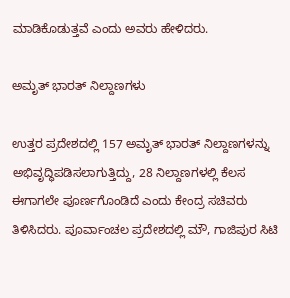ಮಾಡಿಕೊಡುತ್ತವೆ ಎಂದು ಅವರು ಹೇಳಿದರು.

ಅಮೃತ್ ಭಾರತ್ ನಿಲ್ದಾಣಗಳು

ಉತ್ತರ ಪ್ರದೇಶದಲ್ಲಿ 157 ಅಮೃತ್ ಭಾರತ್ ನಿಲ್ದಾಣಗಳನ್ನು ಅಭಿವೃದ್ಧಿಪಡಿಸಲಾಗುತ್ತಿದ್ದು, 28 ನಿಲ್ದಾಣಗಳಲ್ಲಿ ಕೆಲಸ ಈಗಾಗಲೇ ಪೂರ್ಣಗೊಂಡಿದೆ ಎಂದು ಕೇಂದ್ರ ಸಚಿವರು ತಿಳಿಸಿದರು. ಪೂರ್ವಾಂಚಲ ಪ್ರದೇಶದಲ್ಲಿ ಮೌ, ಗಾಜಿಪುರ ಸಿಟಿ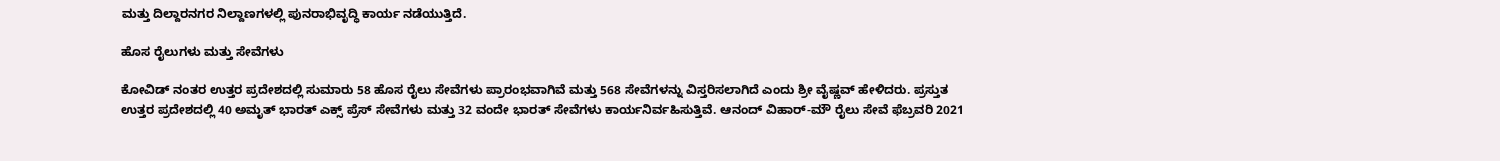ಮತ್ತು ದಿಲ್ದಾರನಗರ ನಿಲ್ದಾಣಗಳಲ್ಲಿ ಪುನರಾಭಿವೃದ್ಧಿ ಕಾರ್ಯ ನಡೆಯುತ್ತಿದೆ.

ಹೊಸ ರೈಲುಗಳು ಮತ್ತು ಸೇವೆಗಳು

ಕೋವಿಡ್ ನಂತರ ಉತ್ತರ ಪ್ರದೇಶದಲ್ಲಿ ಸುಮಾರು 58 ಹೊಸ ರೈಲು ಸೇವೆಗಳು ಪ್ರಾರಂಭವಾಗಿವೆ ಮತ್ತು 568 ಸೇವೆಗಳನ್ನು ವಿಸ್ತರಿಸಲಾಗಿದೆ ಎಂದು ಶ್ರೀ ವೈಷ್ಣವ್ ಹೇಳಿದರು. ಪ್ರಸ್ತುತ ಉತ್ತರ ಪ್ರದೇಶದಲ್ಲಿ 40 ಅಮೃತ್ ಭಾರತ್ ಎಕ್ಸ್‌ ಪ್ರೆಸ್ ಸೇವೆಗಳು ಮತ್ತು 32 ವಂದೇ ಭಾರತ್ ಸೇವೆಗಳು ಕಾರ್ಯನಿರ್ವಹಿಸುತ್ತಿವೆ. ಆನಂದ್ ವಿಹಾರ್-ಮೌ ರೈಲು ಸೇವೆ ಫೆಬ್ರವರಿ 2021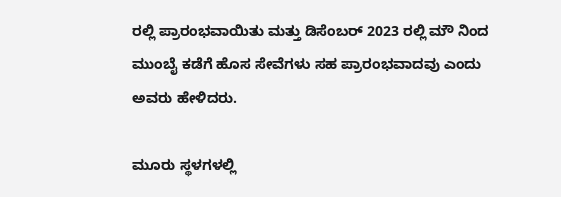ರಲ್ಲಿ ಪ್ರಾರಂಭವಾಯಿತು ಮತ್ತು ಡಿಸೆಂಬರ್ 2023 ರಲ್ಲಿ ಮೌ ನಿಂದ ಮುಂಬೈ ಕಡೆಗೆ ಹೊಸ ಸೇವೆಗಳು ಸಹ ಪ್ರಾರಂಭವಾದವು ಎಂದು ಅವರು ಹೇಳಿದರು.

ಮೂರು ಸ್ಥಳಗಳಲ್ಲಿ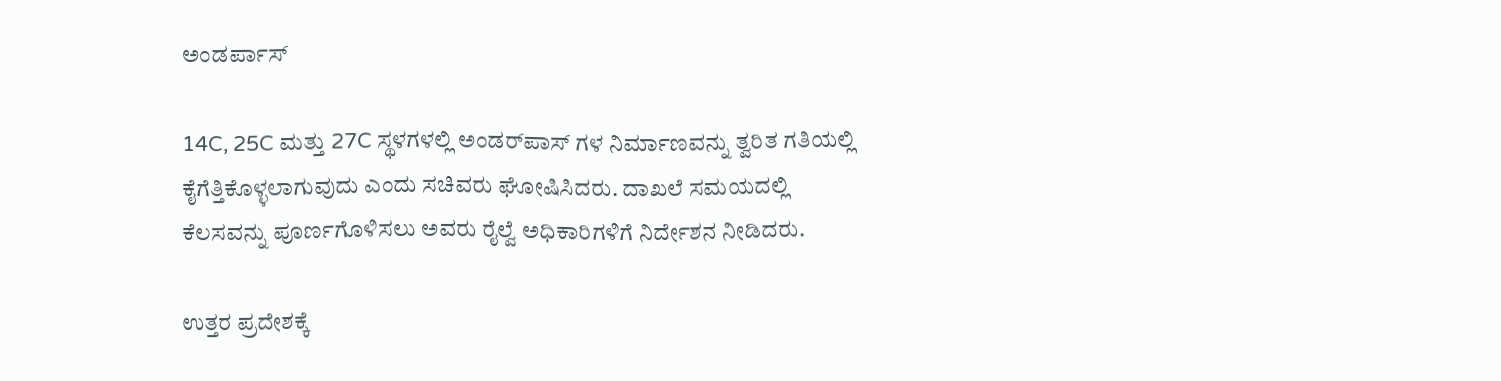ಅಂಡರ್ಪಾಸ್

14C, 25C ಮತ್ತು 27C ಸ್ಥಳಗಳಲ್ಲಿ ಅಂಡರ್‌ಪಾಸ್‌ ಗಳ ನಿರ್ಮಾಣವನ್ನು ತ್ವರಿತ ಗತಿಯಲ್ಲಿ ಕೈಗೆತ್ತಿಕೊಳ್ಳಲಾಗುವುದು ಎಂದು ಸಚಿವರು ಘೋಷಿಸಿದರು. ದಾಖಲೆ ಸಮಯದಲ್ಲಿ ಕೆಲಸವನ್ನು ಪೂರ್ಣಗೊಳಿಸಲು ಅವರು ರೈಲ್ವೆ ಅಧಿಕಾರಿಗಳಿಗೆ ನಿರ್ದೇಶನ ನೀಡಿದರು.

ಉತ್ತರ ಪ್ರದೇಶಕ್ಕೆ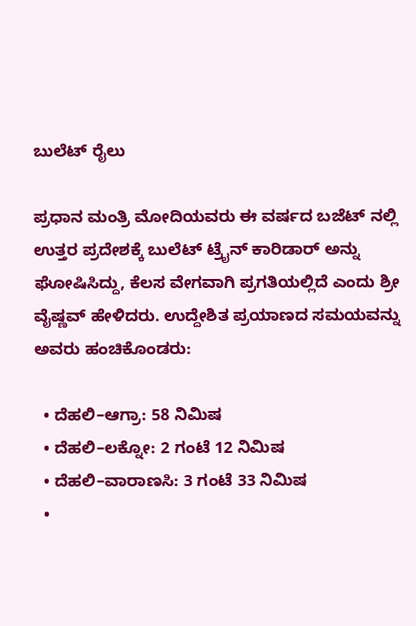ಬುಲೆಟ್ ರೈಲು

ಪ್ರಧಾನ ಮಂತ್ರಿ ಮೋದಿಯವರು ಈ ವರ್ಷದ ಬಜೆಟ್‌ ನಲ್ಲಿ ಉತ್ತರ ಪ್ರದೇಶಕ್ಕೆ ಬುಲೆಟ್ ಟ್ರೈನ್ ಕಾರಿಡಾರ್ ಅನ್ನು ಘೋಷಿಸಿದ್ದು, ಕೆಲಸ ವೇಗವಾಗಿ ಪ್ರಗತಿಯಲ್ಲಿದೆ ಎಂದು ಶ್ರೀ ವೈಷ್ಣವ್ ಹೇಳಿದರು. ಉದ್ದೇಶಿತ ಪ್ರಯಾಣದ ಸಮಯವನ್ನು ಅವರು ಹಂಚಿಕೊಂಡರು:

  • ದೆಹಲಿ–ಆಗ್ರಾ: 58 ನಿಮಿಷ
  • ದೆಹಲಿ–ಲಕ್ನೋ: 2 ಗಂಟೆ 12 ನಿಮಿಷ
  • ದೆಹಲಿ–ವಾರಾಣಸಿ: 3 ಗಂಟೆ 33 ನಿಮಿಷ
  •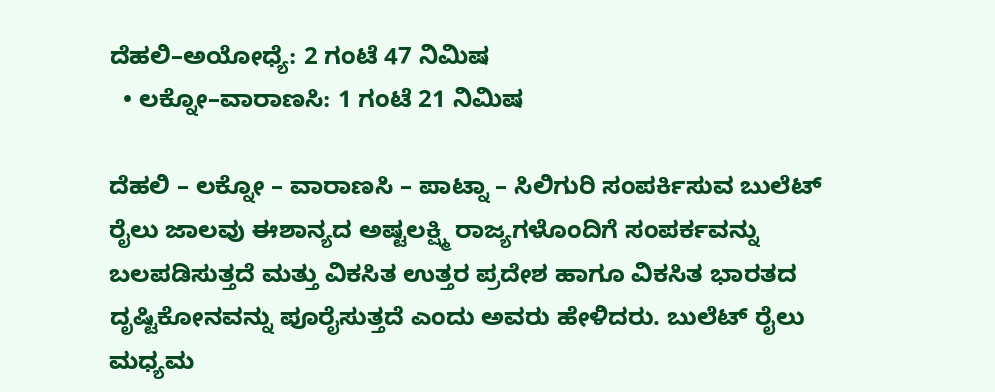ದೆಹಲಿ–ಅಯೋಧ್ಯೆ: 2 ಗಂಟೆ 47 ನಿಮಿಷ
  • ಲಕ್ನೋ–ವಾರಾಣಸಿ: 1 ಗಂಟೆ 21 ನಿಮಿಷ

ದೆಹಲಿ – ಲಕ್ನೋ – ವಾರಾಣಸಿ – ಪಾಟ್ನಾ – ಸಿಲಿಗುರಿ ಸಂಪರ್ಕಿಸುವ ಬುಲೆಟ್ ರೈಲು ಜಾಲವು ಈಶಾನ್ಯದ ಅಷ್ಟಲಕ್ಷ್ಮಿ ರಾಜ್ಯಗಳೊಂದಿಗೆ ಸಂಪರ್ಕವನ್ನು ಬಲಪಡಿಸುತ್ತದೆ ಮತ್ತು ವಿಕಸಿತ ಉತ್ತರ ಪ್ರದೇಶ ಹಾಗೂ ವಿಕಸಿತ ಭಾರತದ ದೃಷ್ಟಿಕೋನವನ್ನು ಪೂರೈಸುತ್ತದೆ ಎಂದು ಅವರು ಹೇಳಿದರು. ಬುಲೆಟ್ ರೈಲು ಮಧ್ಯಮ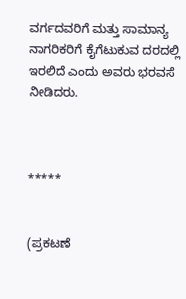ವರ್ಗದವರಿಗೆ ಮತ್ತು ಸಾಮಾನ್ಯ ನಾಗರಿಕರಿಗೆ ಕೈಗೆಟುಕುವ ದರದಲ್ಲಿ ಇರಲಿದೆ ಎಂದು ಅವರು ಭರವಸೆ ನೀಡಿದರು.



*****


(ಪ್ರಕಟಣೆ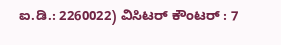ಐ.ಡಿ.: 2260022) ವಿಸಿಟರ್ ಕೌಂಟರ್ : 7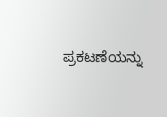ಪ್ರಕಟಣೆಯನ್ನು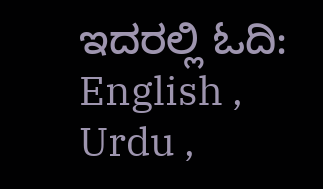ಇದರಲ್ಲಿ ಓದಿ: English , Urdu ,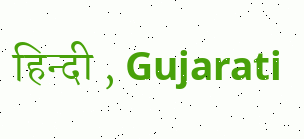हिन्दी , Gujarati